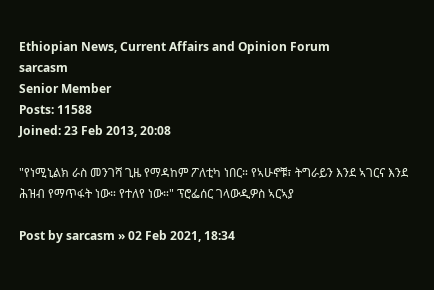Ethiopian News, Current Affairs and Opinion Forum
sarcasm
Senior Member
Posts: 11588
Joined: 23 Feb 2013, 20:08

"የነሚኒልክ ራስ መንገሻ ጊዜ የማዳከም ፖለቲካ ነበር። የኣሁኖቹ፣ ትግራይን እንደ ኣገርና እንደ ሕዝብ የማጥፋት ነው። የተለየ ነው።" ፕሮፌሰር ገላውዲዎስ ኣርኣያ

Post by sarcasm » 02 Feb 2021, 18:34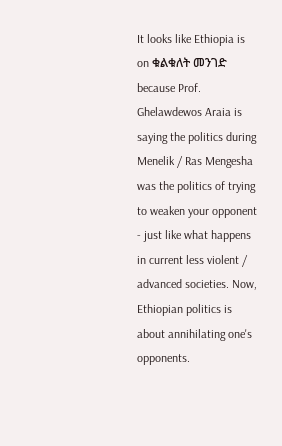It looks like Ethiopia is on ቁልቁለት መንገድ because Prof. Ghelawdewos Araia is saying the politics during Menelik / Ras Mengesha was the politics of trying to weaken your opponent - just like what happens in current less violent / advanced societies. Now, Ethiopian politics is about annihilating one's opponents.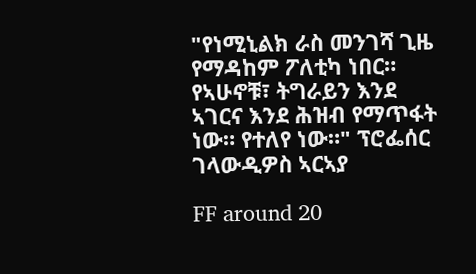"የነሚኒልክ ራስ መንገሻ ጊዜ የማዳከም ፖለቲካ ነበር። የኣሁኖቹ፣ ትግራይን እንደ ኣገርና እንደ ሕዝብ የማጥፋት ነው። የተለየ ነው።" ፕሮፌሰር ገላውዲዎስ ኣርኣያ

FF around 20